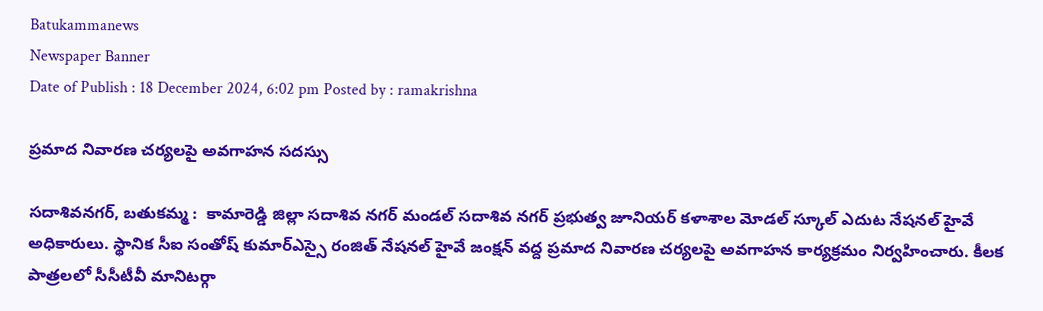Batukammanews
Newspaper Banner
Date of Publish : 18 December 2024, 6:02 pm Posted by : ramakrishna

ప్రమాద నివారణ చర్యలపై అవగాహన సదస్సు

సదాశివనగర్, బతుకమ్మ :  కామారెడ్డి జిల్లా సదాశివ నగర్ మండల్ సదాశివ నగర్ ప్రభుత్వ జూనియర్ కళాశాల మోడల్ స్కూల్ ఎదుట నేషనల్ హైవే అధికారులు. స్థానిక సీఐ సంతోష్ కుమార్ఎస్సై రంజిత్ నేషనల్ హైవే జంక్షన్ వద్ద ప్రమాద నివారణ చర్యలపై అవగాహన కార్యక్రమం నిర్వహించారు. కీలక పాత్రలలో సీసీటీవీ మానిటర్గా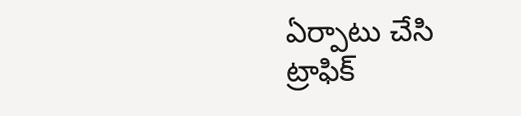ఏర్పాటు చేసి ట్రాఫిక్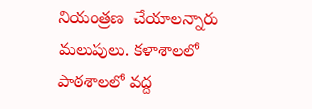నియంత్రణ  చేయాలన్నారు మలుపులు. కళాశాలలో పాఠశాలలో వద్ద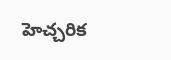హెచ్చరిక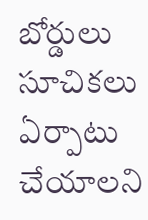బోర్డులు సూచికలు ఏర్పాటు చేయాలని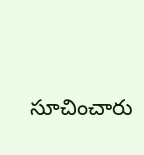సూచించారు